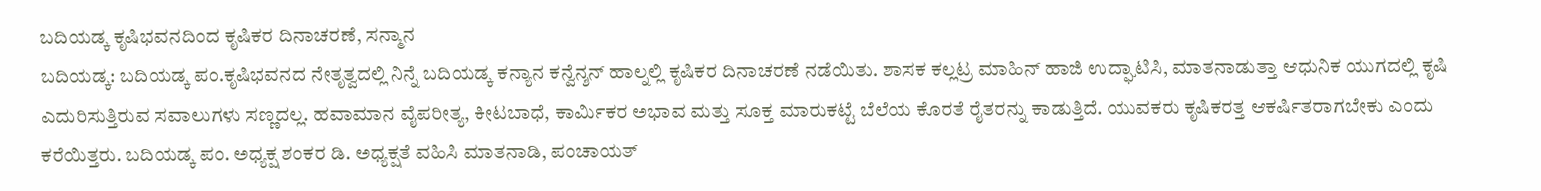ಬದಿಯಡ್ಕ ಕೃಷಿಭವನದಿಂದ ಕೃಷಿಕರ ದಿನಾಚರಣೆ, ಸನ್ಮಾನ
ಬದಿಯಡ್ಕ: ಬದಿಯಡ್ಕ ಪಂ.ಕೃಷಿಭವನದ ನೇತೃತ್ವದಲ್ಲಿ ನಿನ್ನೆ ಬದಿಯಡ್ಕ ಕನ್ಯಾನ ಕನ್ವೆನ್ಶನ್ ಹಾಲ್ನಲ್ಲಿ ಕೃಷಿಕರ ದಿನಾಚರಣೆ ನಡೆಯಿತು. ಶಾಸಕ ಕಲ್ಲಟ್ರ ಮಾಹಿನ್ ಹಾಜಿ ಉದ್ಘಾಟಿಸಿ, ಮಾತನಾಡುತ್ತಾ ಆಧುನಿಕ ಯುಗದಲ್ಲಿ ಕೃಷಿ ಎದುರಿಸುತ್ತಿರುವ ಸವಾಲುಗಳು ಸಣ್ಣದಲ್ಲ. ಹವಾಮಾನ ವೈಪರೀತ್ಯ, ಕೀಟಬಾಧೆ, ಕಾರ್ಮಿಕರ ಅಭಾವ ಮತ್ತು ಸೂಕ್ತ ಮಾರುಕಟ್ಟೆ ಬೆಲೆಯ ಕೊರತೆ ರೈತರನ್ನು ಕಾಡುತ್ತಿದೆ. ಯುವಕರು ಕೃಷಿಕರತ್ತ ಆಕರ್ಷಿತರಾಗಬೇಕು ಎಂದು ಕರೆಯಿತ್ತರು. ಬದಿಯಡ್ಕ ಪಂ. ಅಧ್ಯಕ್ಷ ಶಂಕರ ಡಿ. ಅಧ್ಯಕ್ಷತೆ ವಹಿಸಿ ಮಾತನಾಡಿ, ಪಂಚಾಯತ್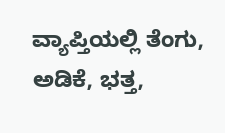ವ್ಯಾಪ್ತಿಯಲ್ಲಿ ತೆಂಗು, ಅಡಿಕೆ, ಭತ್ತ,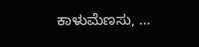ಕಾಳುಮೆಣಸು, …